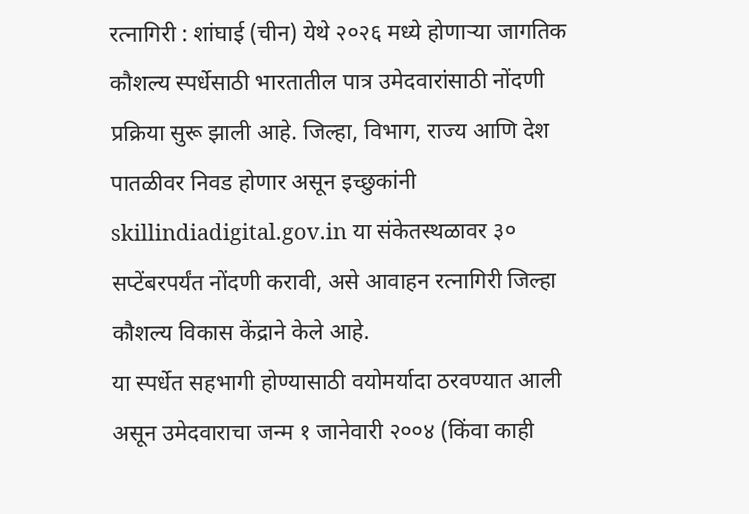रत्नागिरी : शांघाई (चीन) येथे २०२६ मध्ये होणाऱ्या जागतिक कौशल्य स्पर्धेसाठी भारतातील पात्र उमेदवारांसाठी नोंदणी प्रक्रिया सुरू झाली आहे. जिल्हा, विभाग, राज्य आणि देश पातळीवर निवड होणार असून इच्छुकांनी skillindiadigital.gov.in या संकेतस्थळावर ३० सप्टेंबरपर्यंत नोंदणी करावी, असे आवाहन रत्नागिरी जिल्हा कौशल्य विकास केंद्राने केले आहे.
या स्पर्धेत सहभागी होण्यासाठी वयोमर्यादा ठरवण्यात आली असून उमेदवाराचा जन्म १ जानेवारी २००४ (किंवा काही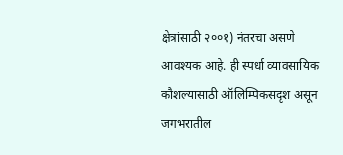क्षेत्रांसाठी २००१) नंतरचा असणे आवश्यक आहे. ही स्पर्धा व्यावसायिक कौशल्यासाठी ऑलिम्पिकसदृश असून जगभरातील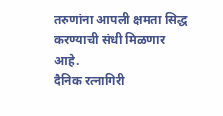तरुणांना आपली क्षमता सिद्ध करण्याची संधी मिळणार आहे.
दैनिक रत्नागिरी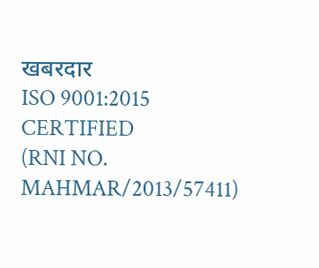खबरदार
ISO 9001:2015 CERTIFIED
(RNI NO. MAHMAR/2013/57411)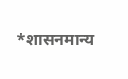*शासनमान्य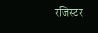रजिस्टर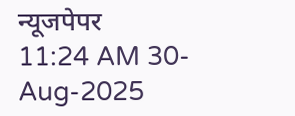न्यूजपेपर
11:24 AM 30-Aug-2025